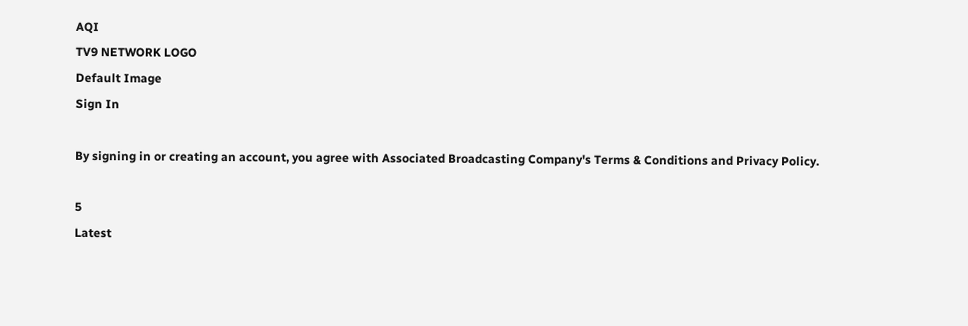AQI
TV9 NETWORK LOGO
Default Image
Sign In

By signing in or creating an account, you agree with Associated Broadcasting Company's Terms & Conditions and Privacy Policy.

5
Latest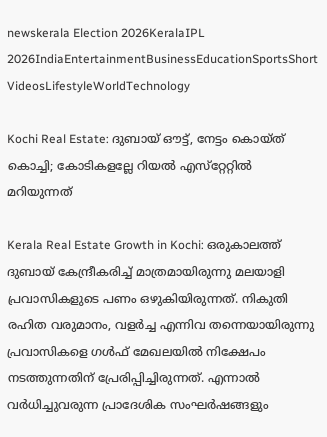newskerala Election 2026KeralaIPL 2026IndiaEntertainmentBusinessEducationSportsShort VideosLifestyleWorldTechnology

Kochi Real Estate: ദുബായ് ഔട്ട്, നേട്ടം കൊയ്ത് കൊച്ചി; കോടികളല്ലേ റിയല്‍ എസ്‌റ്റേറ്റില്‍ മറിയുന്നത്

Kerala Real Estate Growth in Kochi: ഒരുകാലത്ത് ദുബായ് കേന്ദ്രീകരിച്ച് മാത്രമായിരുന്നു മലയാളി പ്രവാസികളുടെ പണം ഒഴുകിയിരുന്നത്. നികുതി രഹിത വരുമാനം, വളര്‍ച്ച എന്നിവ തന്നെയായിരുന്നു പ്രവാസികളെ ഗള്‍ഫ് മേഖലയില്‍ നിക്ഷേപം നടത്തുന്നതിന് പ്രേരിപ്പിച്ചിരുന്നത്. എന്നാല്‍ വര്‍ധിച്ചുവരുന്ന പ്രാദേശിക സംഘര്‍ഷങ്ങളും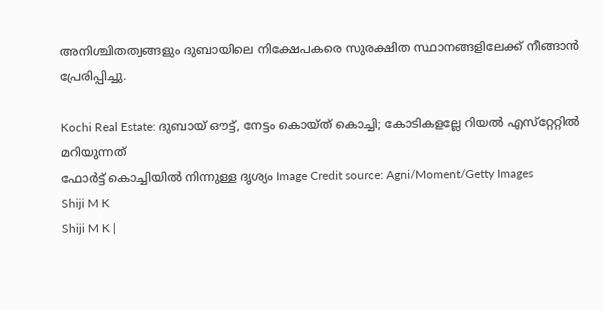അനിശ്ചിതത്വങ്ങളും ദുബായിലെ നിക്ഷേപകരെ സുരക്ഷിത സ്ഥാനങ്ങളിലേക്ക് നീങ്ങാന്‍ പ്രേരിപ്പിച്ചു.

Kochi Real Estate: ദുബായ് ഔട്ട്, നേട്ടം കൊയ്ത് കൊച്ചി; കോടികളല്ലേ റിയല്‍ എസ്‌റ്റേറ്റില്‍ മറിയുന്നത്
ഫോര്‍ട്ട് കൊച്ചിയില്‍ നിന്നുള്ള ദൃശ്യം Image Credit source: Agni/Moment/Getty Images
Shiji M K
Shiji M K |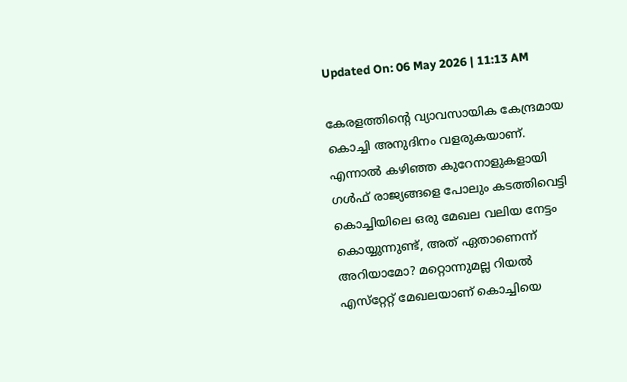Updated On: 06 May 2026 | 11:13 AM

കേരളത്തിന്റെ വ്യാവസായിക കേന്ദ്രമായ കൊച്ചി അനുദിനം വളരുകയാണ്. എന്നാല്‍ കഴിഞ്ഞ കുറേനാളുകളായി ഗള്‍ഫ് രാജ്യങ്ങളെ പോലും കടത്തിവെട്ടി കൊച്ചിയിലെ ഒരു മേഖല വലിയ നേട്ടം കൊയ്യുന്നുണ്ട്, അത് ഏതാണെന്ന് അറിയാമോ? മറ്റൊന്നുമല്ല റിയല്‍ എസ്‌റ്റേറ്റ് മേഖലയാണ് കൊച്ചിയെ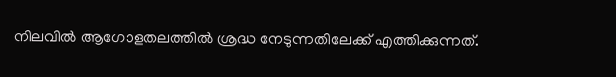നിലവില്‍ ആഗോളതലത്തില്‍ ശ്രദ്ധ നേടുന്നതിലേക്ക് എത്തിക്കുന്നത്.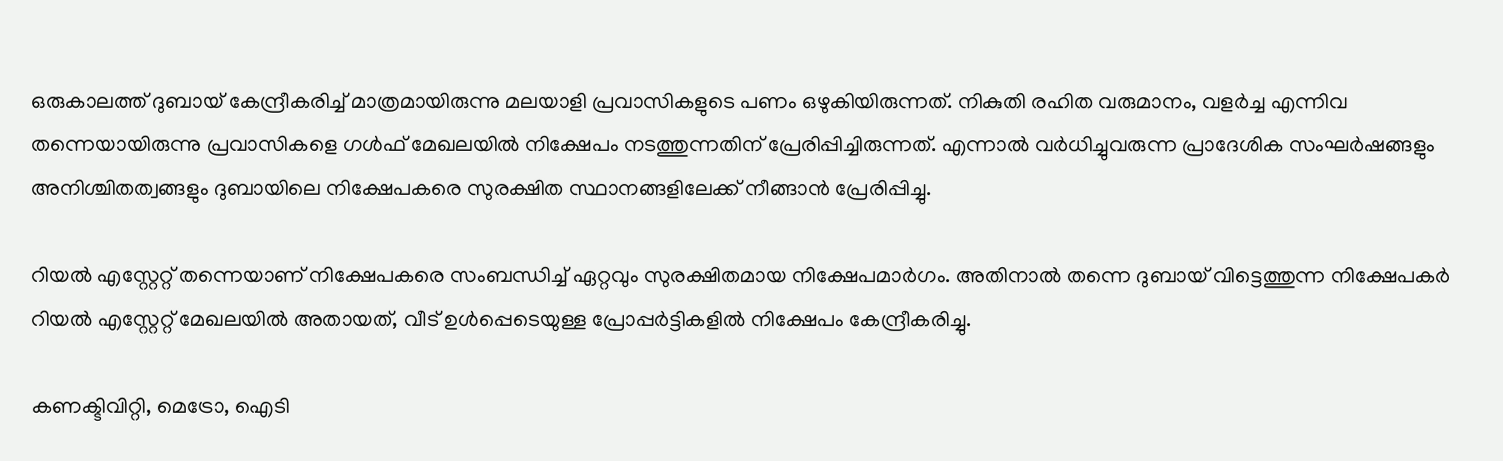ഒരുകാലത്ത് ദുബായ് കേന്ദ്രീകരിച്ച് മാത്രമായിരുന്നു മലയാളി പ്രവാസികളുടെ പണം ഒഴുകിയിരുന്നത്. നികുതി രഹിത വരുമാനം, വളര്‍ച്ച എന്നിവ തന്നെയായിരുന്നു പ്രവാസികളെ ഗള്‍ഫ് മേഖലയില്‍ നിക്ഷേപം നടത്തുന്നതിന് പ്രേരിപ്പിച്ചിരുന്നത്. എന്നാല്‍ വര്‍ധിച്ചുവരുന്ന പ്രാദേശിക സംഘര്‍ഷങ്ങളും അനിശ്ചിതത്വങ്ങളും ദുബായിലെ നിക്ഷേപകരെ സുരക്ഷിത സ്ഥാനങ്ങളിലേക്ക് നീങ്ങാന്‍ പ്രേരിപ്പിച്ചു.

റിയല്‍ എസ്റ്റേറ്റ് തന്നെയാണ് നിക്ഷേപകരെ സംബന്ധിച്ച് ഏറ്റവും സുരക്ഷിതമായ നിക്ഷേപമാര്‍ഗം. അതിനാല്‍ തന്നെ ദുബായ് വിട്ടെത്തുന്ന നിക്ഷേപകര്‍ റിയല്‍ എസ്റ്റേറ്റ് മേഖലയില്‍ അതായത്, വീട് ഉള്‍പ്പെടെയുള്ള പ്രോപ്പര്‍ട്ടികളില്‍ നിക്ഷേപം കേന്ദ്രീകരിച്ചു.

കണക്ടിവിറ്റി, മെട്രോ, ഐടി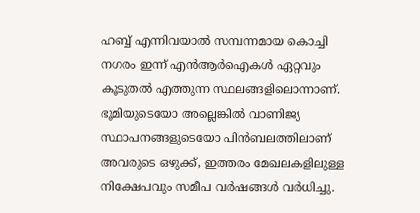ഹബ്ബ് എന്നിവയാല്‍ സമ്പന്നമായ കൊച്ചി നഗരം ഇന്ന് എന്‍ആര്‍ഐകള്‍ ഏറ്റവും കൂടുതല്‍ എത്തുന്ന സ്ഥലങ്ങളിലൊന്നാണ്. ഭൂമിയുടെയോ അല്ലെങ്കില്‍ വാണിജ്യ സ്ഥാപനങ്ങളുടെയോ പിന്‍ബലത്തിലാണ് അവരുടെ ഒഴുക്ക്, ഇത്തരം മേഖലകളിലുള്ള നിക്ഷേപവും സമീപ വര്‍ഷങ്ങള്‍ വര്‍ധിച്ചു.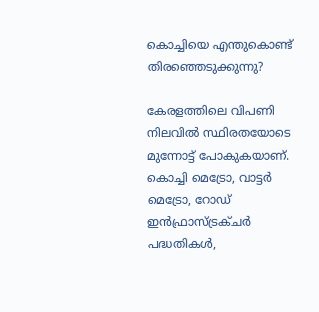കൊച്ചിയെ എന്തുകൊണ്ട് തിരഞ്ഞെടുക്കുന്നു?

കേരളത്തിലെ വിപണി നിലവില്‍ സ്ഥിരതയോടെ മുന്നോട്ട് പോകുകയാണ്. കൊച്ചി മെട്രോ, വാട്ടര്‍ മെട്രോ, റോഡ് ഇന്‍ഫ്രാസ്ട്രക്ചര്‍ പദ്ധതികള്‍,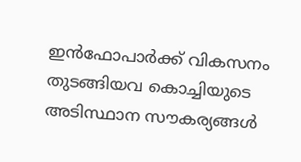ഇന്‍ഫോപാര്‍ക്ക് വികസനം തുടങ്ങിയവ കൊച്ചിയുടെ അടിസ്ഥാന സൗകര്യങ്ങള്‍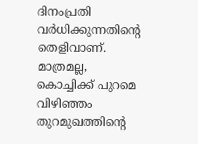ദിനംപ്രതി വര്‍ധിക്കുന്നതിന്റെ തെളിവാണ്. മാത്രമല്ല, കൊച്ചിക്ക് പുറമെ വിഴിഞ്ഞം തുറമുഖത്തിന്റെ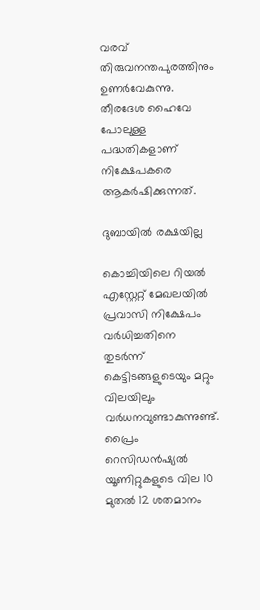വരവ് തിരുവനന്തപുരത്തിനും ഉണര്‍വേകുന്നു. തീരദേശ ഹൈവേ പോലുള്ള പദ്ധതികളാണ് നിക്ഷേപകരെ ആകര്‍ഷിക്കുന്നത്.

ദുബായില്‍ രക്ഷയില്ല

കൊച്ചിയിലെ റിയല്‍ എസ്റ്റേറ്റ് മേഖലയില്‍ പ്രവാസി നിക്ഷേപം വര്‍ധിച്ചതിനെ തുടര്‍ന്ന് കെട്ടിടങ്ങളുടെയും മറ്റും വിലയിലും വര്‍ധനവുണ്ടാകുന്നുണ്ട്. പ്രൈം റെസിഡന്‍ഷ്യല്‍ യൂണിറ്റുകളുടെ വില 10 മുതല്‍ 12 ശതമാനം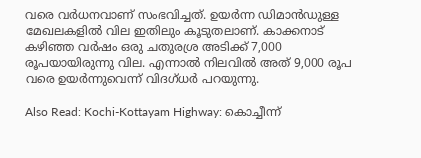വരെ വര്‍ധനവാണ് സംഭവിച്ചത്. ഉയര്‍ന്ന ഡിമാന്‍ഡുള്ള മേഖലകളില്‍ വില ഇതിലും കൂടുതലാണ്. കാക്കനാട് കഴിഞ്ഞ വര്‍ഷം ഒരു ചതുരശ്ര അടിക്ക് 7,000 രൂപയായിരുന്നു വില. എന്നാല്‍ നിലവില്‍ അത് 9,000 രൂപ വരെ ഉയര്‍ന്നുവെന്ന് വിദഗ്ധര്‍ പറയുന്നു.

Also Read: Kochi-Kottayam Highway: കൊച്ചീന്ന്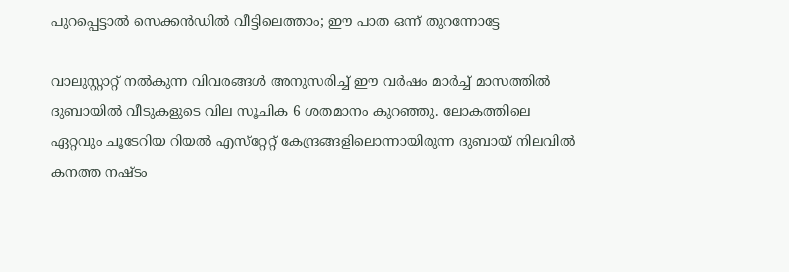പുറപ്പെട്ടാല്‍ സെക്കന്‍ഡില്‍ വീട്ടിലെത്താം; ഈ പാത ഒന്ന് തുറന്നോട്ടേ

വാലുസ്റ്റാറ്റ് നല്‍കുന്ന വിവരങ്ങള്‍ അനുസരിച്ച് ഈ വര്‍ഷം മാര്‍ച്ച് മാസത്തില്‍ ദുബായില്‍ വീടുകളുടെ വില സൂചിക 6 ശതമാനം കുറഞ്ഞു. ലോകത്തിലെ ഏറ്റവും ചൂടേറിയ റിയല്‍ എസ്‌റ്റേറ്റ് കേന്ദ്രങ്ങളിലൊന്നായിരുന്ന ദുബായ് നിലവില്‍ കനത്ത നഷ്ടം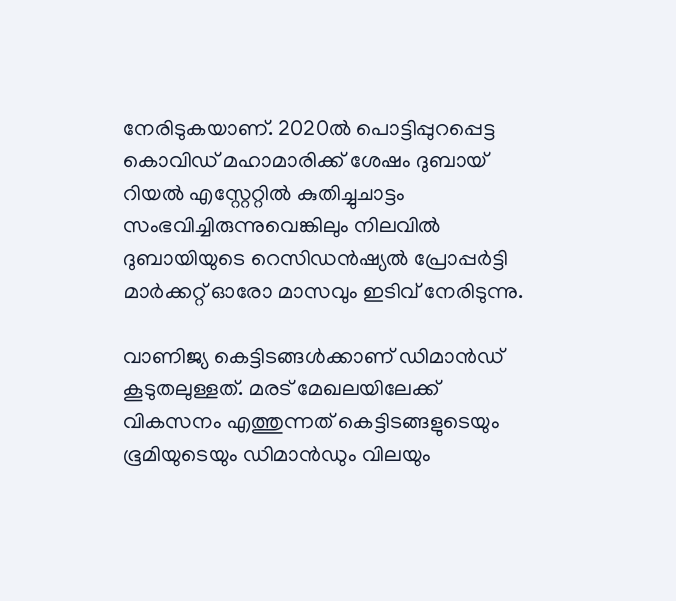നേരിടുകയാണ്. 2020ല്‍ പൊട്ടിപ്പുറപ്പെട്ട കൊവിഡ് മഹാമാരിക്ക് ശേഷം ദുബായ് റിയല്‍ എസ്റ്റേറ്റില്‍ കുതിച്ചുചാട്ടം സംഭവിച്ചിരുന്നുവെങ്കിലും നിലവില്‍ ദുബായിയുടെ റെസിഡന്‍ഷ്യല്‍ പ്രോപ്പര്‍ട്ടി മാര്‍ക്കറ്റ് ഓരോ മാസവും ഇടിവ് നേരിടുന്നു.

വാണിജ്യ കെട്ടിടങ്ങള്‍ക്കാണ് ഡിമാന്‍ഡ് കൂടുതലുള്ളത്. മരട് മേഖലയിലേക്ക് വികസനം എത്തുന്നത് കെട്ടിടങ്ങളുടെയും ഭൂമിയുടെയും ഡിമാന്‍ഡും വിലയും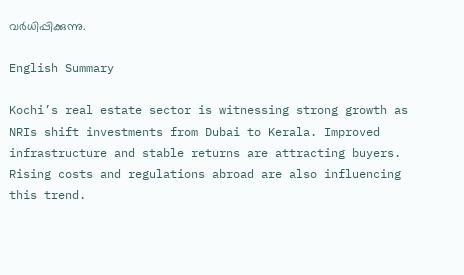വര്‍ധിപ്പിക്കുന്നു.

English Summary

Kochi’s real estate sector is witnessing strong growth as NRIs shift investments from Dubai to Kerala. Improved infrastructure and stable returns are attracting buyers. Rising costs and regulations abroad are also influencing this trend.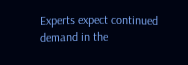Experts expect continued demand in the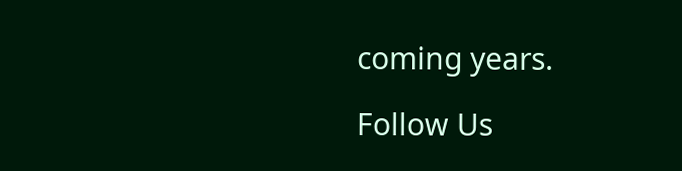coming years.

Follow Us